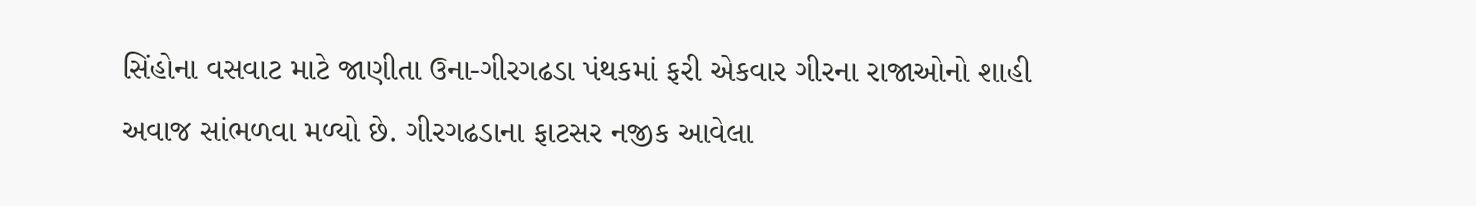સિંહોના વસવાટ માટે જાણીતા ઉના-ગીરગઢડા પંથકમાં ફરી એકવાર ગીરના રાજાઓનો શાહી અવાજ સાંભળવા મળ્યો છે. ગીરગઢડાના ફાટસર નજીક આવેલા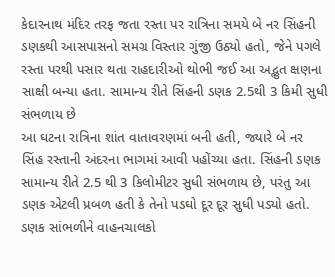કેદારનાથ મંદિર તરફ જતા રસ્તા પર રાત્રિના સમયે બે નર સિંહની ડણકથી આસપાસનો સમગ્ર વિસ્તાર ગુંજી ઉઠ્યો હતો, જેને પગલે રસ્તા પરથી પસાર થતા રાહદારીઓ થોભી જઈ આ અદ્ભુત ક્ષણના સાક્ષી બન્યા હતા. સામાન્ય રીતે સિંહની ડણક 2.5થી 3 કિમી સુધી સંભળાય છે
આ ઘટના રાત્રિના શાંત વાતાવરણમાં બની હતી, જ્યારે બે નર સિંહ રસ્તાની અંદરના ભાગમાં આવી પહોંચ્યા હતા. સિંહની ડણક સામાન્ય રીતે 2.5 થી 3 કિલોમીટર સુધી સંભળાય છે, પરંતુ આ ડણક એટલી પ્રબળ હતી કે તેનો પડઘો દૂર દૂર સુધી પડ્યો હતો. ડણક સાંભળીને વાહનચાલકો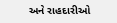અને રાહદારીઓ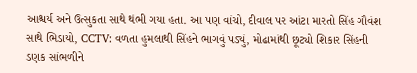આશ્ચર્ય અને ઉત્સુકતા સાથે થંભી ગયા હતા. આ પણ વાંચો, દીવાલ પર આંટા મારતો સિંહ ગૌવંશ સાથે ભિડાયો, CCTV: વળતા હુમલાથી સિંહને ભાગવું પડ્યું, મોઢામાંથી છૂટ્યો શિકાર સિંહની ડણક સાંભળીને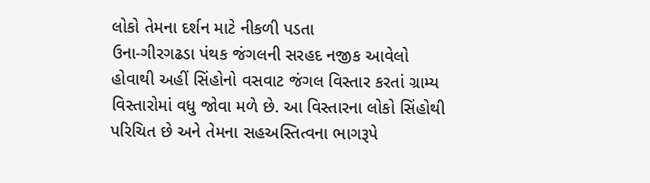લોકો તેમના દર્શન માટે નીકળી પડતા
ઉના-ગીરગઢડા પંથક જંગલની સરહદ નજીક આવેલો હોવાથી અહીં સિંહોનો વસવાટ જંગલ વિસ્તાર કરતાં ગ્રામ્ય વિસ્તારોમાં વધુ જોવા મળે છે. આ વિસ્તારના લોકો સિંહોથી પરિચિત છે અને તેમના સહઅસ્તિત્વના ભાગરૂપે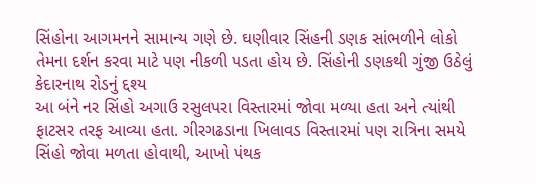સિંહોના આગમનને સામાન્ય ગણે છે. ઘણીવાર સિંહની ડણક સાંભળીને લોકો તેમના દર્શન કરવા માટે પણ નીકળી પડતા હોય છે. સિંહોની ડણકથી ગુંજી ઉઠેલું કેદારનાથ રોડનું દ્દશ્ય
આ બંને નર સિંહો અગાઉ રસુલપરા વિસ્તારમાં જોવા મળ્યા હતા અને ત્યાંથી ફાટસર તરફ આવ્યા હતા. ગીરગઢડાના ખિલાવડ વિસ્તારમાં પણ રાત્રિના સમયે સિંહો જોવા મળતા હોવાથી, આખો પંથક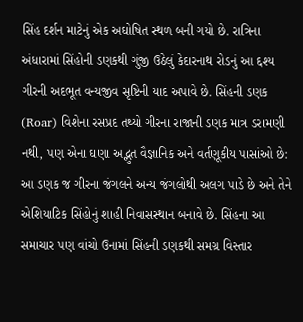સિંહ દર્શન માટેનું એક અઘોષિત સ્થળ બની ગયો છે. રાત્રિના અંધારામાં સિંહોની ડણકથી ગુંજી ઉઠેલું કેદારનાથ રોડનું આ દ્દશ્ય ગીરની અદભૂત વન્યજીવ સૃષ્ટિની યાદ અપાવે છે. સિંહની ડણક (Roar) વિશેના રસપ્રદ તથ્યો ગીરના રાજાની ડણક માત્ર ડરામણી નથી, પણ એના ઘણા અદ્ભુત વૈજ્ઞાનિક અને વર્તણૂકીય પાસાંઓ છે: આ ડણક જ ગીરના જંગલને અન્ય જંગલોથી અલગ પાડે છે અને તેને એશિયાટિક સિંહોનું શાહી નિવાસસ્થાન બનાવે છે. સિંહના આ સમાચાર પણ વાંચો ઉનામાં સિંહની ડણકથી સમગ્ર વિસ્તાર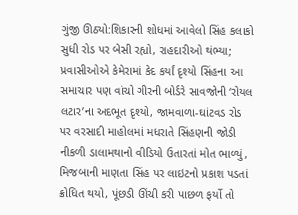ગુંજી ઊઠ્યો:શિકારની શોધમાં આવેલો સિંહ કલાકો સુધી રોડ પર બેસી રહ્યો, રાહદારીઓ થંભ્યા; પ્રવાસીઓએ કેમેરામાં કેદ કર્યાં દૃશ્યો સિંહના આ સમાચાર પણ વાંચો ગીરની બોર્ડરે સાવજોની ‘રોયલ લટાર’ના અદભૂત દૃશ્યો, જામવાળા-ઘાંટવડ રોડ પર વરસાદી માહોલમાં મધરાતે સિંહણની જોડી નીકળી ડાલામથાનો વીડિયો ઉતારતાં મોત ભાળ્યું, મિજબાની માણતા સિંહ પર લાઇટનો પ્રકાશ પડતાં ક્રોધિત થયો, પૂંછડી ઊંચી કરી પાછળ ફર્યો તો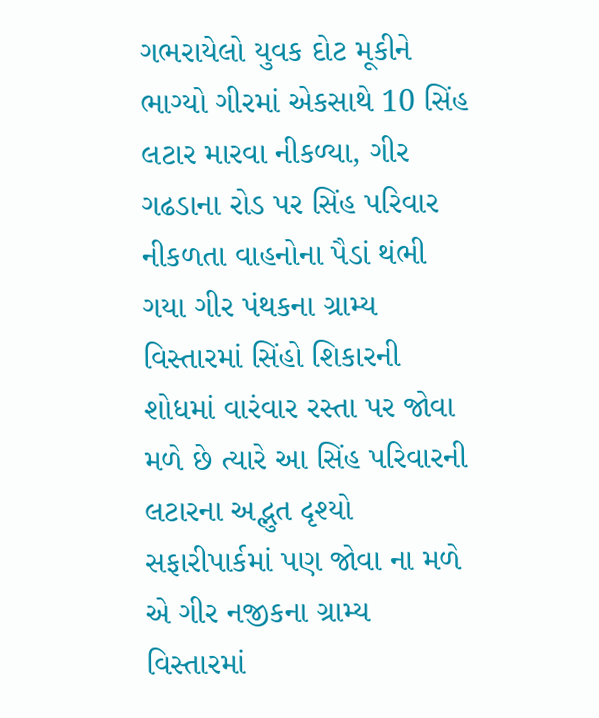ગભરાયેલો યુવક દોટ મૂકીને ભાગ્યો ગીરમાં એકસાથે 10 સિંહ લટાર મારવા નીકળ્યા, ગીર ગઢડાના રોડ પર સિંહ પરિવાર નીકળતા વાહનોના પૈડાં થંભી ગયા ગીર પંથકના ગ્રામ્ય વિસ્તારમાં સિંહો શિકારની શોધમાં વારંવાર રસ્તા પર જોવા મળે છે ત્યારે આ સિંહ પરિવારની લટારના અદ્ભુત દૃશ્યો સફારીપાર્કમાં પણ જોવા ના મળે એ ગીર નજીકના ગ્રામ્ય વિસ્તારમાં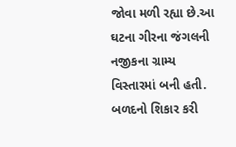જોવા મળી રહ્યા છે.આ ઘટના ગીરના જંગલની નજીકના ગ્રામ્ય વિસ્તારમાં બની હતી. બળદનો શિકાર કરી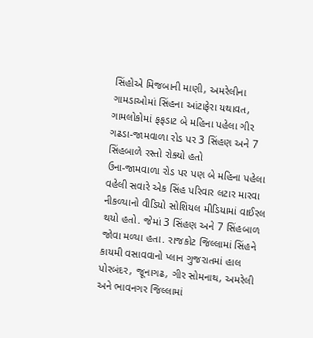સિંહોએ મિજબાની માણી, અમરેલીના ગામડાઓમાં સિંહના આંટાફેરા યથાવત, ગામલોકોમાં ફફડાટ બે મહિના પહેલા ગીર ગઢડા-જામવાળા રોડ પર 3 સિંહણ અને 7 સિંહબાળે રસ્તો રોક્યો હતો
ઉના-જામવાળા રોડ પર પણ બે મહિના પહેલા વહેલી સવારે એક સિંહ પરિવાર લટાર મારવા નીકળ્યાનો વીડિયો સોશિયલ મીડિયામાં વાઈરલ થયો હતો. જેમાં 3 સિંહણ અને 7 સિંહબાળ જોવા મળ્યા હતા. રાજકોટ જિલ્લામાં સિંહને કાયમી વસાવવાનો પ્લાન ગુજરાતમાં હાલ પોરબંદર, જૂનાગઢ, ગીર સોમનાથ, અમરેલી અને ભાવનગર જિલ્લામાં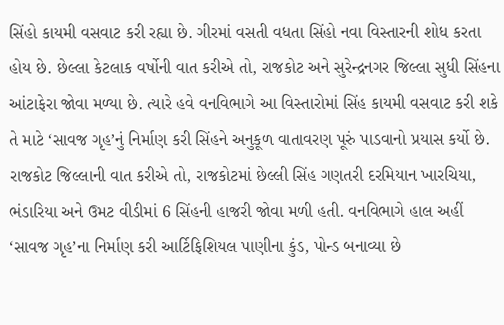સિંહો કાયમી વસવાટ કરી રહ્યા છે. ગીરમાં વસતી વધતા સિંહો નવા વિસ્તારની શોધ કરતા હોય છે. છેલ્લા કેટલાક વર્ષોની વાત કરીએ તો, રાજકોટ અને સુરેન્દ્રનગર જિલ્લા સુધી સિંહના આંટાફેરા જોવા મળ્યા છે. ત્યારે હવે વનવિભાગે આ વિસ્તારોમાં સિંહ કાયમી વસવાટ કરી શકે તે માટે ‘સાવજ ગૃહ’નું નિર્માણ કરી સિંહને અનુકૂળ વાતાવરણ પૂરું પાડવાનો પ્રયાસ કર્યો છે. રાજકોટ જિલ્લાની વાત કરીએ તો, રાજકોટમાં છેલ્લી સિંહ ગણતરી દરમિયાન ખારચિયા, ભંડારિયા અને ઉમટ વીડીમાં 6 સિંહની હાજરી જોવા મળી હતી. વનવિભાગે હાલ અહીં ‘સાવજ ગૃહ’ના નિર્માણ કરી આર્ટિફિશિયલ પાણીના કુંડ, પોન્ડ બનાવ્યા છે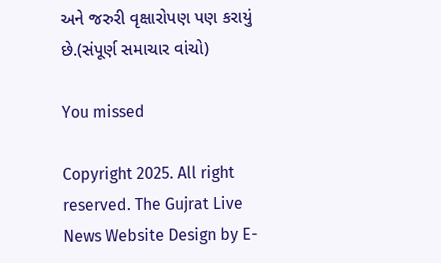અને જરુરી વૃક્ષારોપણ પણ કરાયું છે.(સંપૂર્ણ સમાચાર વાંચો)

You missed

Copyright 2025. All right reserved. The Gujrat Live News Website Design by E-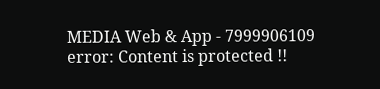MEDIA Web & App - 7999906109
error: Content is protected !!